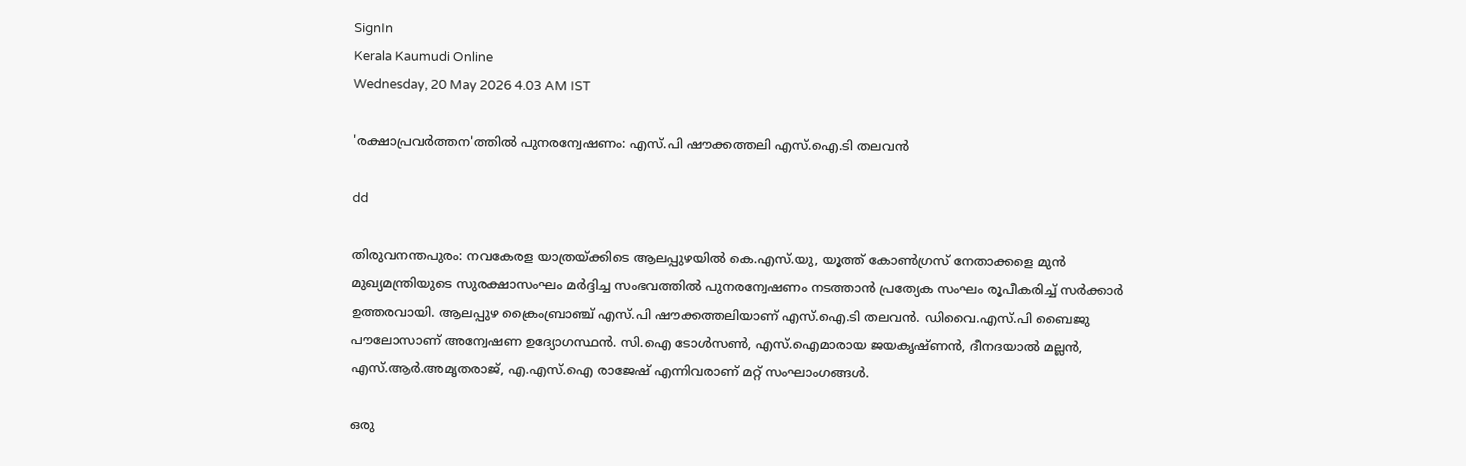SignIn
Kerala Kaumudi Online
Wednesday, 20 May 2026 4.03 AM IST

'രക്ഷാപ്രവർത്തന'ത്തിൽ പുനരന്വേഷണം: എസ്.പി ഷൗക്കത്തലി എസ്.ഐ.ടി തലവൻ

dd

തിരുവനന്തപുരം: നവകേരള യാത്രയ്ക്കിടെ ആലപ്പുഴയിൽ കെ.എസ്.യു, യൂത്ത് കോൺഗ്രസ് നേതാക്കളെ മുൻ മുഖ്യമന്ത്രിയുടെ സുരക്ഷാസംഘം മർദ്ദിച്ച സംഭവത്തിൽ പുനരന്വേഷണം നടത്താൻ പ്രത്യേക സംഘം രൂപീകരിച്ച് സർക്കാർ ഉത്തരവായി. ആലപ്പുഴ ക്രൈംബ്രാഞ്ച് എസ്.പി ഷൗക്കത്തലിയാണ് എസ്.ഐ.ടി തലവൻ. ഡിവൈ.എസ്.പി ബൈജു പൗലോസാണ് അന്വേഷണ ഉദ്യോഗസ്ഥൻ. സി.ഐ ടോൾസൺ, എസ്‌.ഐമാരായ ജയകൃഷ്ണൻ, ദീനദയാൽ മല്ലൻ, എസ്.ആർ.അമൃതരാജ്, എ.എസ്‌.ഐ രാജേഷ് എന്നിവരാണ് മറ്റ് സംഘാംഗങ്ങൾ.

ഒരു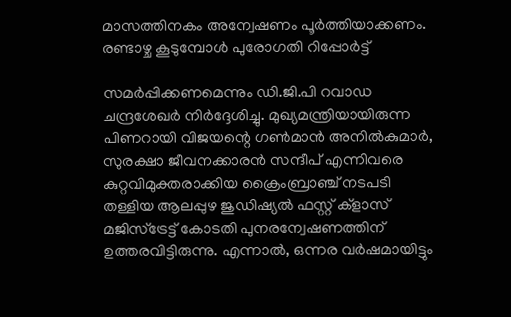മാസത്തിനകം അന്വേഷണം പൂർത്തിയാക്കണം. രണ്ടാഴ്ച കൂടുമ്പോൾ പുരോഗതി റിപ്പോർട്ട്

സമർപ്പിക്കണമെന്നും ഡി.ജി.പി റവാഡ ചന്ദ്രശേഖർ നിർദ്ദേശിച്ചു. മുഖ്യമന്ത്രിയായിരുന്ന പിണറായി വിജയന്റെ ഗൺമാൻ അനിൽകുമാർ, സുരക്ഷാ ജീവനക്കാരൻ സന്ദീപ് എന്നിവരെ കുറ്റവിമുക്തരാക്കിയ ക്രൈംബ്രാഞ്ച് നടപടി തള്ളിയ ആലപ്പുഴ ജുഡിഷ്യൽ ഫസ്റ്റ് ക്ളാസ് മജിസ്ട്രേട്ട് കോടതി പുനരന്വേഷണത്തിന് ഉത്തരവിട്ടിരുന്നു. എന്നാൽ, ഒന്നര വർഷമായിട്ടും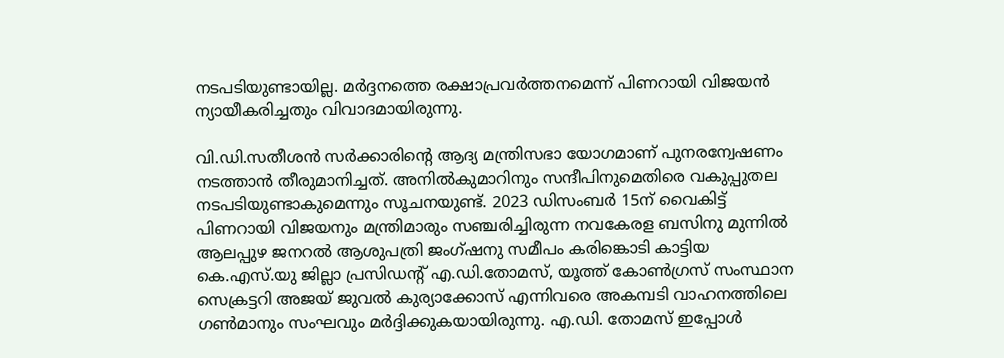നടപടിയുണ്ടായില്ല. മർദ്ദനത്തെ രക്ഷാപ്രവർത്തനമെന്ന് പിണറായി വിജയൻ ന്യായീകരിച്ചതും വിവാദമായിരുന്നു.

വി.ഡി.സതീശൻ സർക്കാരിന്റെ ആദ്യ മന്ത്രിസഭാ യോഗമാണ് പുനരന്വേഷണം നടത്താൻ തീരുമാനിച്ചത്. അനിൽകുമാറിനും സന്ദീപിനുമെതിരെ വകുപ്പുതല നടപടിയുണ്ടാകുമെന്നും സൂചനയുണ്ട്. 2023 ഡിസംബർ 15ന് വൈകിട്ട് പിണറായി വിജയനും മന്ത്രിമാരും സഞ്ചരിച്ചിരുന്ന നവകേരള ബസിനു മുന്നിൽ ആലപ്പുഴ ജനറൽ ആശുപത്രി ജംഗ്ഷനു സമീപം കരിങ്കൊടി കാട്ടിയ കെ.എസ്.യു ജില്ലാ പ്രസിഡന്റ് എ.ഡി.തോമസ്, യൂത്ത് കോൺഗ്രസ് സംസ്ഥാന സെക്രട്ടറി അജയ് ജുവൽ കുര്യാക്കോസ് എന്നിവരെ അകമ്പടി വാഹനത്തിലെ ഗൺമാനും സംഘവും മർദ്ദിക്കുകയായിരുന്നു. എ.ഡി. തോമസ് ഇപ്പോൾ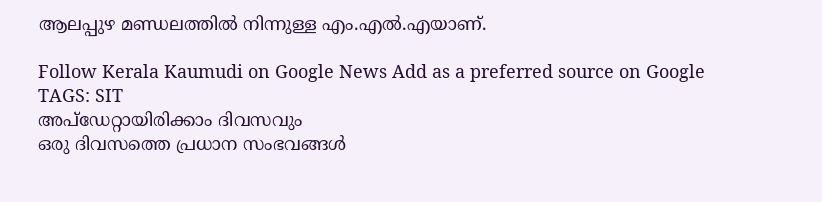ആലപ്പുഴ മണ്ഡലത്തിൽ നിന്നുള്ള എം.എൽ.എയാണ്.

Follow Kerala Kaumudi on Google News Add as a preferred source on Google
TAGS: SIT
അപ്ഡേറ്റായിരിക്കാം ദിവസവും
ഒരു ദിവസത്തെ പ്രധാന സംഭവങ്ങൾ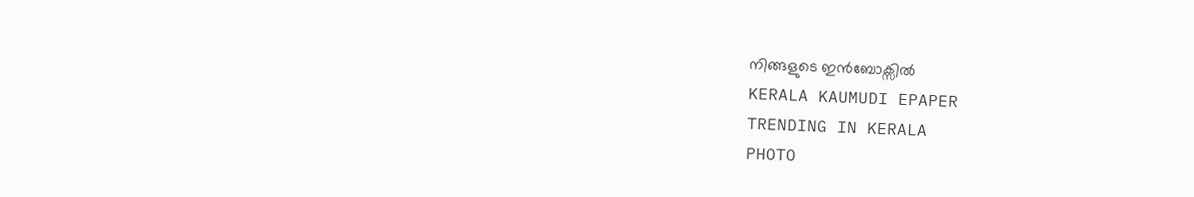നിങ്ങളുടെ ഇൻബോക്സിൽ
KERALA KAUMUDI EPAPER
TRENDING IN KERALA
PHOTO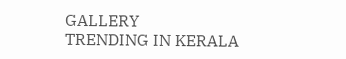GALLERY
TRENDING IN KERALA